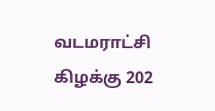வடமராட்சி கிழக்கு 202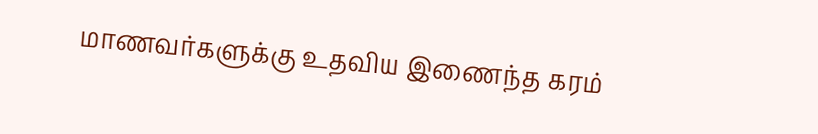மாணவர்களுக்கு உதவிய இணைந்த கரம்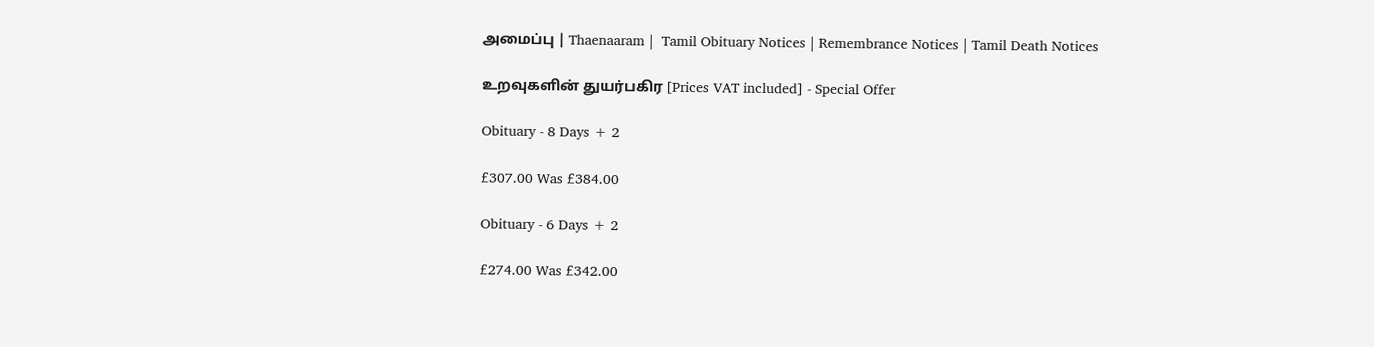அமைப்பு | Thaenaaram |  Tamil Obituary Notices | Remembrance Notices | Tamil Death Notices

உறவுகளின் துயர்பகிர [Prices VAT included] - Special Offer

Obituary - 8 Days + 2

£307.00 Was £384.00

Obituary - 6 Days + 2

£274.00 Was £342.00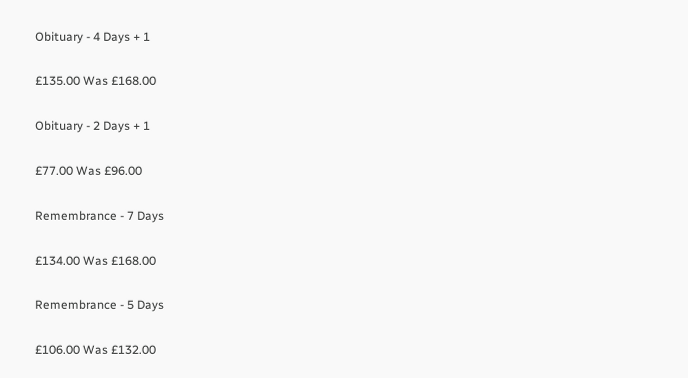Obituary - 4 Days + 1

£135.00 Was £168.00

Obituary - 2 Days + 1

£77.00 Was £96.00

Remembrance - 7 Days

£134.00 Was £168.00

Remembrance - 5 Days

£106.00 Was £132.00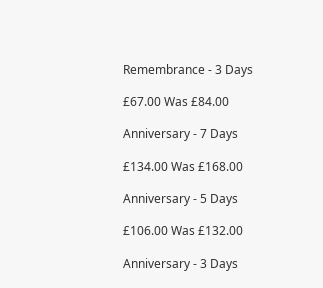Remembrance - 3 Days

£67.00 Was £84.00

Anniversary - 7 Days

£134.00 Was £168.00

Anniversary - 5 Days

£106.00 Was £132.00

Anniversary - 3 Days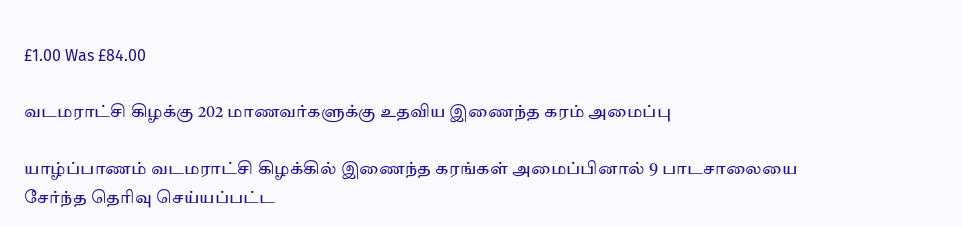£1.00 Was £84.00

வடமராட்சி கிழக்கு 202 மாணவர்களுக்கு உதவிய இணைந்த கரம் அமைப்பு

யாழ்ப்பாணம் வடமராட்சி கிழக்கில் இணைந்த கரங்கள் அமைப்பினால் 9 பாடசாலையை சேர்ந்த தெரிவு செய்யப்பட்ட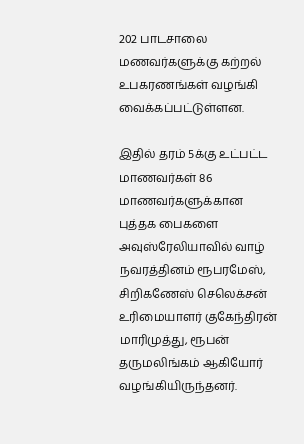202 பாடசாலை மணவர்களுக்கு கற்றல் உபகரணங்கள் வழங்கி வைக்கப்பட்டுள்ளன.

இதில் தரம் 5க்கு உட்பட்ட மாணவர்கள் 86 மாணவர்களுக்கான புத்தக பைகளை அவுஸ்ரேலியாவில் வாழ் நவரத்தினம் ரூபரமேஸ், சிறிகணேஸ் செலெக்சன் உரிமையாளர் குகேந்திரன் மாரிமுத்து, ரூபன் தருமலிங்கம் ஆகியோர் வழங்கியிருந்தனர்.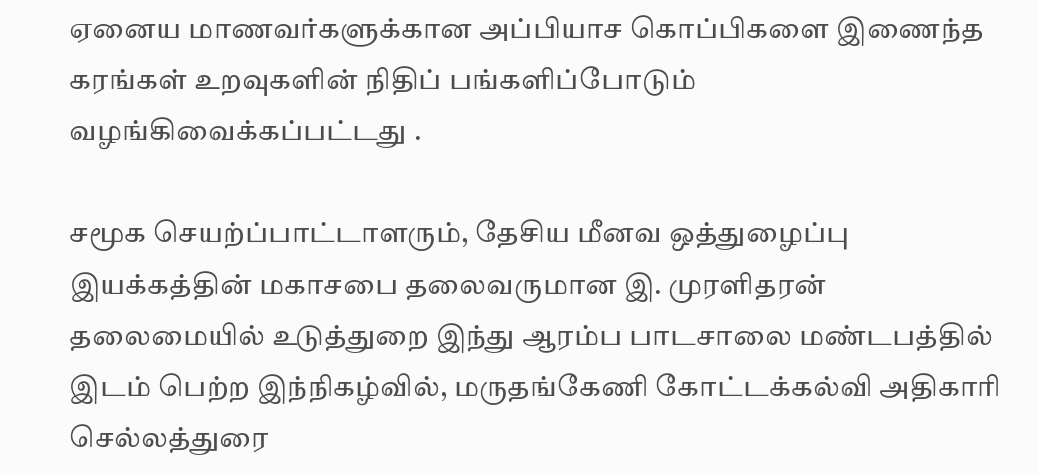ஏனைய மாணவர்களுக்கான அப்பியாச கொப்பிகளை இணைந்த கரங்கள் உறவுகளின் நிதிப் பங்களிப்போடும் வழங்கிவைக்கப்பட்டது .

சமூக செயற்ப்பாட்டாளரும், தேசிய மீனவ ஒத்துழைப்பு இயக்கத்தின் மகாசபை தலைவருமான இ. முரளிதரன் தலைமையில் உடுத்துறை இந்து ஆரம்ப பாடசாலை மண்டபத்தில் இடம் பெற்ற இந்நிகழ்வில், மருதங்கேணி கோட்டக்கல்வி அதிகாரி செல்லத்துரை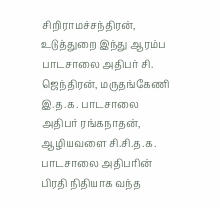சிறிராமச்சந்திரன், உடுத்துறை இந்து ஆரம்ப பாடசாலை அதிபர் சி. ஜெந்திரன், மருதங்கேணி இ.த.க. பாடசாலை அதிபர் ரங்கநாதன், ஆழியவளை சி.சி.த.க. பாடசாலை அதிபரின் பிரதி நிதியாக வந்த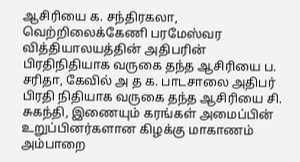ஆசிரியை க. சந்திரகலா, வெற்றிலைக்கேணி பரமேஸ்வர வித்தியாலயத்தின் அதிபரின் பிரதிநிதியாக வருகை தந்த ஆசிரியை ப. சரிதா, கேவில் அ த க. பாடசாலை அதிபர் பிரதி நிதியாக வருகை தந்த ஆசிரியை சி. சுகந்தி, இணையும் கரங்கள் அமைப்பின் உறுப்பினர்களான கிழக்கு மாகாணம் அம்பாறை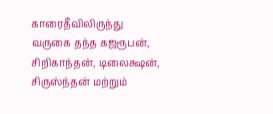காரைதீவிலிருந்து வருகை தந்த கஜரூபன், சிறிகாந்தன், டிலைக்ஷன், சிருஸ்ந்தன் மற்றும்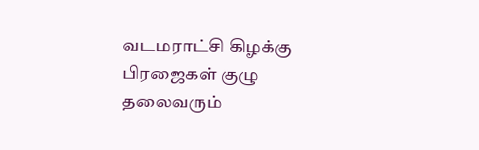வடமராட்சி கிழக்கு பிரஜைகள் குழு தலைவரும்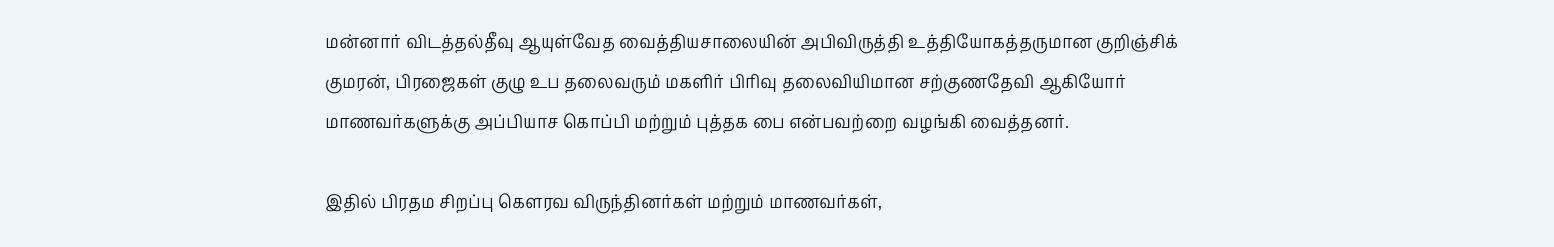மன்னார் விடத்தல்தீவு ஆயுள்வேத வைத்தியசாலையின் அபிவிருத்தி உத்தியோகத்தருமான குறிஞ்சிக் குமரன், பிரஜைகள் குழு உப தலைவரும் மகளிர் பிரிவு தலைவியிமான சற்குணதேவி ஆகியோர் மாணவர்களுக்கு அப்பியாச கொப்பி மற்றும் புத்தக பை என்பவற்றை வழங்கி வைத்தனர்.

இதில் பிரதம சிறப்பு கௌரவ விருந்தினர்கள் மற்றும் மாணவர்கள்,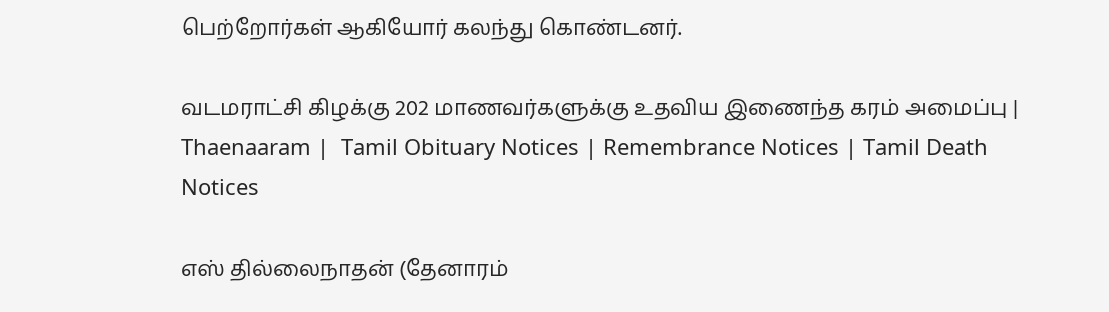பெற்றோர்கள் ஆகியோர் கலந்து கொண்டனர்.

வடமராட்சி கிழக்கு 202 மாணவர்களுக்கு உதவிய இணைந்த கரம் அமைப்பு | Thaenaaram |  Tamil Obituary Notices | Remembrance Notices | Tamil Death Notices

எஸ் தில்லைநாதன் (தேனாரம்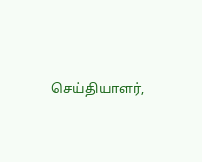செய்தியாளர்,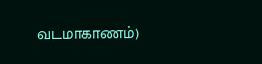வடமாகாணம்)